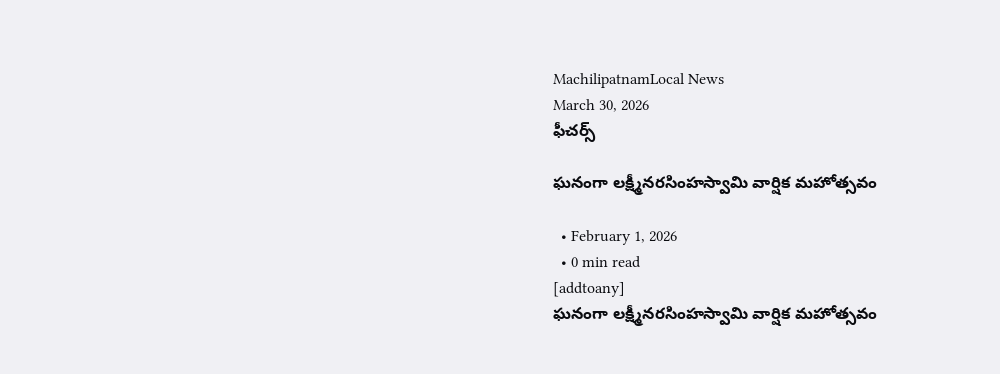MachilipatnamLocal News
March 30, 2026
ఫీచర్స్

ఘనంగా లక్ష్మీనరసింహస్వామి వార్షిక మహోత్సవం

  • February 1, 2026
  • 0 min read
[addtoany]
ఘనంగా లక్ష్మీనరసింహస్వామి వార్షిక మహోత్సవం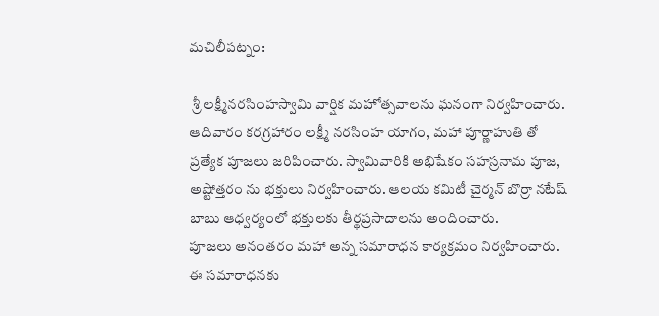మచిలీపట్నం:

 శ్రీ లక్ష్మీనరసింహస్వామి వార్షిక మహోత్సవాలను ఘనంగా నిర్వహించారు. ఆదివారం కరగ్రహారం లక్ష్మీ నరసింహ యాగం, మహా పూర్ణాహుతి తో ప్రత్యేక పూజలు జరిపించారు. స్వామివారికి అభిషేకం సహస్రనామ పూజ, అష్టోత్తరం ను భక్తులు నిర్వహించారు. ఆలయ కమిటీ చైర్మన్ బొర్రా నటేష్ బాబు ఆధ్వర్యంలో భక్తులకు తీర్థప్రసాదాలను అందించారు.
పూజలు అనంతరం మహా అన్న సమారాధన కార్యక్రమం నిర్వహించారు. ఈ సమారాధనకు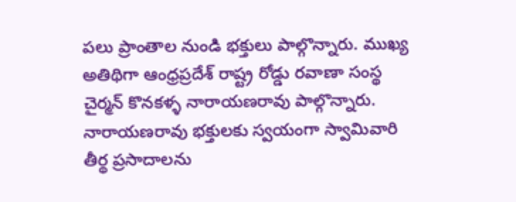పలు ప్రాంతాల నుండి భక్తులు పాల్గొన్నారు. ముఖ్య అతిథిగా ఆంధ్రప్రదేశ్ రాష్ట్ర రోడ్డు రవాణా సంస్థ చైర్మన్ కొనకళ్ళ నారాయణరావు పాల్గొన్నారు. నారాయణరావు భక్తులకు స్వయంగా స్వామివారి తీర్థ ప్రసాదాలను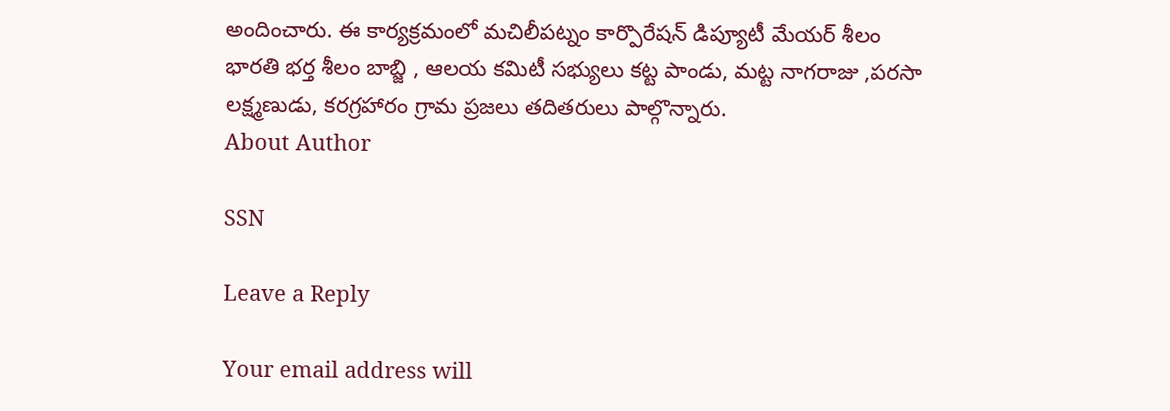అందించారు. ఈ కార్యక్రమంలో మచిలీపట్నం కార్పొరేషన్ డిప్యూటీ మేయర్ శీలం భారతి భర్త శీలం బాబ్జి , ఆలయ కమిటీ సభ్యులు కట్ట పాండు, మట్ట నాగరాజు ,పరసా లక్ష్మణుడు, కరగ్రహారం గ్రామ ప్రజలు తదితరులు పాల్గొన్నారు.
About Author

SSN

Leave a Reply

Your email address will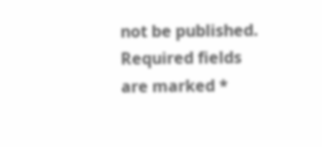not be published. Required fields are marked *